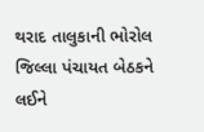થરાદ તાલુકાની ભોરોલ જિલ્લા પંચાયત બેઠકને લઈને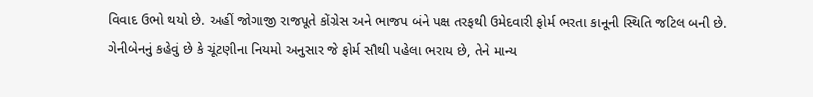વિવાદ ઉભો થયો છે. અહીં જોગાજી રાજપૂતે કોંગ્રેસ અને ભાજપ બંને પક્ષ તરફથી ઉમેદવારી ફોર્મ ભરતા કાનૂની સ્થિતિ જટિલ બની છે.
ગેનીબેનનું કહેવું છે કે ચૂંટણીના નિયમો અનુસાર જે ફોર્મ સૌથી પહેલા ભરાય છે, તેને માન્ય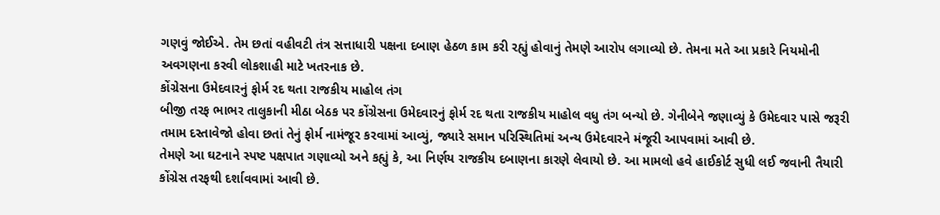ગણવું જોઈએ. તેમ છતાં વહીવટી તંત્ર સત્તાધારી પક્ષના દબાણ હેઠળ કામ કરી રહ્યું હોવાનું તેમણે આરોપ લગાવ્યો છે. તેમના મતે આ પ્રકારે નિયમોની અવગણના કરવી લોકશાહી માટે ખતરનાક છે.
કોંગ્રેસના ઉમેદવારનું ફોર્મ રદ થતા રાજકીય માહોલ તંગ
બીજી તરફ ભાભર તાલુકાની મીઠા બેઠક પર કોંગ્રેસના ઉમેદવારનું ફોર્મ રદ થતા રાજકીય માહોલ વધુ તંગ બન્યો છે. ગેનીબેને જણાવ્યું કે ઉમેદવાર પાસે જરૂરી તમામ દસ્તાવેજો હોવા છતાં તેનું ફોર્મ નામંજૂર કરવામાં આવ્યું, જ્યારે સમાન પરિસ્થિતિમાં અન્ય ઉમેદવારને મંજૂરી આપવામાં આવી છે.
તેમણે આ ઘટનાને સ્પષ્ટ પક્ષપાત ગણાવ્યો અને કહ્યું કે, આ નિર્ણય રાજકીય દબાણના કારણે લેવાયો છે. આ મામલો હવે હાઈકોર્ટ સુધી લઈ જવાની તૈયારી કોંગ્રેસ તરફથી દર્શાવવામાં આવી છે.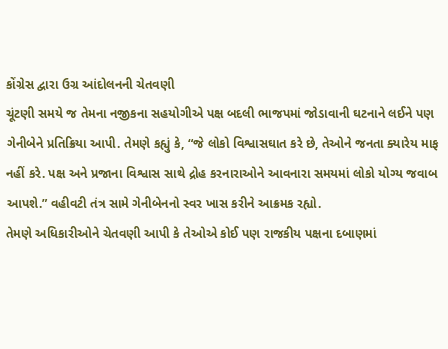કોંગ્રેસ દ્વારા ઉગ્ર આંદોલનની ચેતવણી
ચૂંટણી સમયે જ તેમના નજીકના સહયોગીએ પક્ષ બદલી ભાજપમાં જોડાવાની ઘટનાને લઈને પણ ગેનીબેને પ્રતિક્રિયા આપી. તેમણે કહ્યું કે, “જે લોકો વિશ્વાસઘાત કરે છે, તેઓને જનતા ક્યારેય માફ નહીં કરે. પક્ષ અને પ્રજાના વિશ્વાસ સાથે દ્રોહ કરનારાઓને આવનારા સમયમાં લોકો યોગ્ય જવાબ આપશે.” વહીવટી તંત્ર સામે ગેનીબેનનો સ્વર ખાસ કરીને આક્રમક રહ્યો.
તેમણે અધિકારીઓને ચેતવણી આપી કે તેઓએ કોઈ પણ રાજકીય પક્ષના દબાણમાં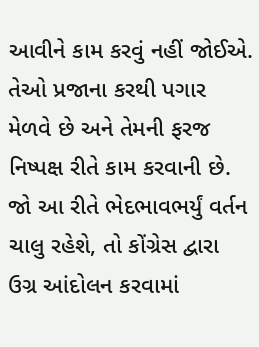આવીને કામ કરવું નહીં જોઈએ. તેઓ પ્રજાના કરથી પગાર મેળવે છે અને તેમની ફરજ નિષ્પક્ષ રીતે કામ કરવાની છે. જો આ રીતે ભેદભાવભર્યું વર્તન ચાલુ રહેશે, તો કોંગ્રેસ દ્વારા ઉગ્ર આંદોલન કરવામાં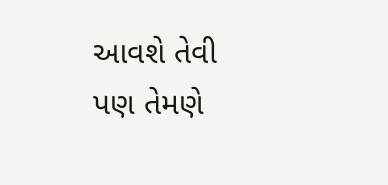આવશે તેવી પણ તેમણે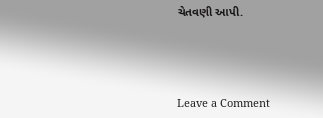ચેતવણી આપી.




Leave a Comment